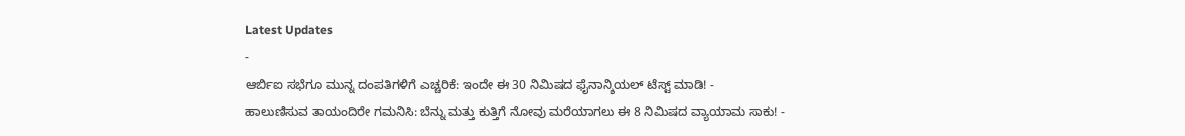Latest Updates
-
ಆರ್ಬಿಐ ಸಭೆಗೂ ಮುನ್ನ ದಂಪತಿಗಳಿಗೆ ಎಚ್ಚರಿಕೆ: ಇಂದೇ ಈ 30 ನಿಮಿಷದ ಫೈನಾನ್ಶಿಯಲ್ ಟೆಸ್ಟ್ ಮಾಡಿ! -
ಹಾಲುಣಿಸುವ ತಾಯಂದಿರೇ ಗಮನಿಸಿ: ಬೆನ್ನು ಮತ್ತು ಕುತ್ತಿಗೆ ನೋವು ಮರೆಯಾಗಲು ಈ 8 ನಿಮಿಷದ ವ್ಯಾಯಾಮ ಸಾಕು! -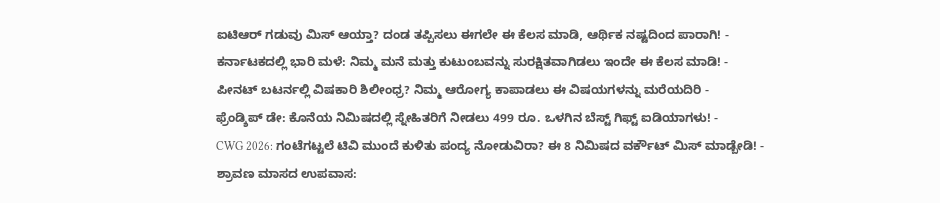ಐಟಿಆರ್ ಗಡುವು ಮಿಸ್ ಆಯ್ತಾ? ದಂಡ ತಪ್ಪಿಸಲು ಈಗಲೇ ಈ ಕೆಲಸ ಮಾಡಿ, ಆರ್ಥಿಕ ನಷ್ಟದಿಂದ ಪಾರಾಗಿ! -
ಕರ್ನಾಟಕದಲ್ಲಿ ಭಾರಿ ಮಳೆ: ನಿಮ್ಮ ಮನೆ ಮತ್ತು ಕುಟುಂಬವನ್ನು ಸುರಕ್ಷಿತವಾಗಿಡಲು ಇಂದೇ ಈ ಕೆಲಸ ಮಾಡಿ! -
ಪೀನಟ್ ಬಟರ್ನಲ್ಲಿ ವಿಷಕಾರಿ ಶಿಲೀಂಧ್ರ? ನಿಮ್ಮ ಆರೋಗ್ಯ ಕಾಪಾಡಲು ಈ ವಿಷಯಗಳನ್ನು ಮರೆಯದಿರಿ -
ಫ್ರೆಂಡ್ಶಿಪ್ ಡೇ: ಕೊನೆಯ ನಿಮಿಷದಲ್ಲಿ ಸ್ನೇಹಿತರಿಗೆ ನೀಡಲು 499 ರೂ. ಒಳಗಿನ ಬೆಸ್ಟ್ ಗಿಫ್ಟ್ ಐಡಿಯಾಗಳು! -
CWG 2026: ಗಂಟೆಗಟ್ಟಲೆ ಟಿವಿ ಮುಂದೆ ಕುಳಿತು ಪಂದ್ಯ ನೋಡುವಿರಾ? ಈ 8 ನಿಮಿಷದ ವರ್ಕೌಟ್ ಮಿಸ್ ಮಾಡ್ಬೇಡಿ! -
ಶ್ರಾವಣ ಮಾಸದ ಉಪವಾಸ: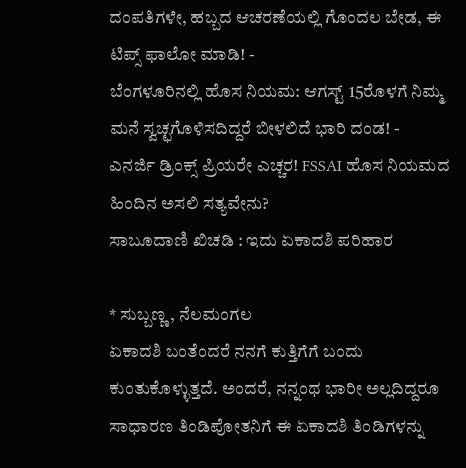ದಂಪತಿಗಳೇ, ಹಬ್ಬದ ಆಚರಣೆಯಲ್ಲಿ ಗೊಂದಲ ಬೇಡ, ಈ ಟಿಪ್ಸ್ ಫಾಲೋ ಮಾಡಿ! -
ಬೆಂಗಳೂರಿನಲ್ಲಿ ಹೊಸ ನಿಯಮ: ಆಗಸ್ಟ್ 15ರೊಳಗೆ ನಿಮ್ಮ ಮನೆ ಸ್ವಚ್ಛಗೊಳಿಸದಿದ್ದರೆ ಬೀಳಲಿದೆ ಭಾರಿ ದಂಡ! -
ಎನರ್ಜಿ ಡ್ರಿಂಕ್ಸ್ ಪ್ರಿಯರೇ ಎಚ್ಚರ! FSSAI ಹೊಸ ನಿಯಮದ ಹಿಂದಿನ ಅಸಲಿ ಸತ್ಯವೇನು?
ಸಾಬೂದಾಣಿ ಖಿಚಡಿ : ಇದು ಏಕಾದಶಿ ಪರಿಹಾರ

* ಸುಬ್ಬಣ್ಣ, ನೆಲಮಂಗಲ
ಏಕಾದಶಿ ಬಂತೆಂದರೆ ನನಗೆ ಕುತ್ತಿಗೆಗೆ ಬಂದು ಕುಂತುಕೊಳ್ಳುತ್ತದೆ. ಅಂದರೆ, ನನ್ನಂಥ ಭಾರೀ ಅಲ್ಲದಿದ್ದರೂ ಸಾಧಾರಣ ತಿಂಡಿಪೋತನಿಗೆ ಈ ಏಕಾದಶಿ ತಿಂಡಿಗಳನ್ನು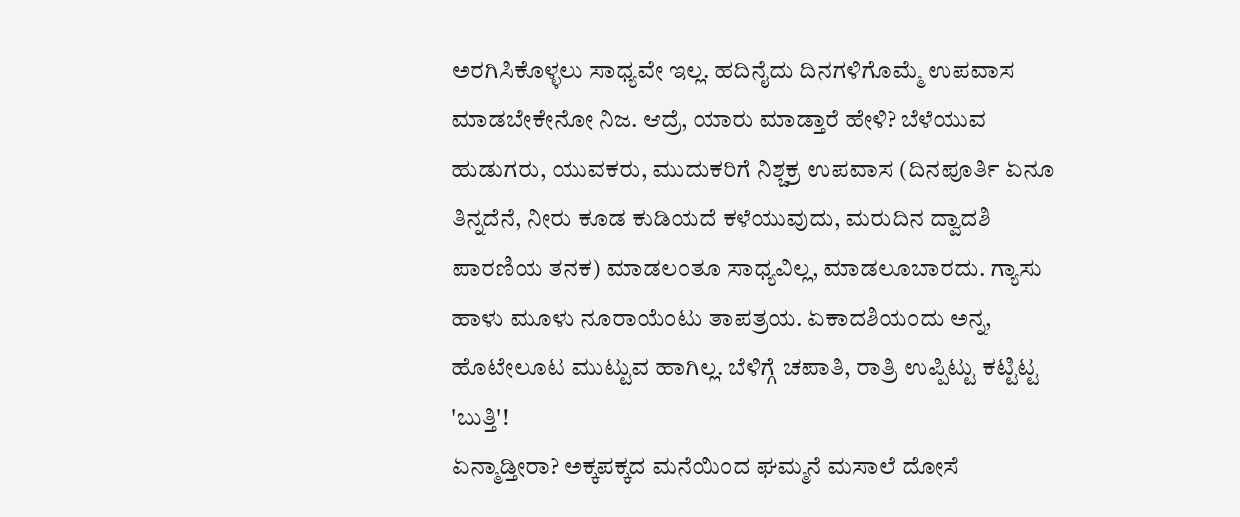ಅರಗಿಸಿಕೊಳ್ಳಲು ಸಾಧ್ಯವೇ ಇಲ್ಲ. ಹದಿನೈದು ದಿನಗಳಿಗೊಮ್ಮೆ ಉಪವಾಸ ಮಾಡಬೇಕೇನೋ ನಿಜ. ಆದ್ರೆ, ಯಾರು ಮಾಡ್ತಾರೆ ಹೇಳಿ? ಬೆಳೆಯುವ ಹುಡುಗರು, ಯುವಕರು, ಮುದುಕರಿಗೆ ನಿಶ್ಚಕ್ರ ಉಪವಾಸ (ದಿನಪೂರ್ತಿ ಏನೂ ತಿನ್ನದೆನೆ, ನೀರು ಕೂಡ ಕುಡಿಯದೆ ಕಳೆಯುವುದು, ಮರುದಿನ ದ್ವಾದಶಿ ಪಾರಣಿಯ ತನಕ) ಮಾಡಲಂತೂ ಸಾಧ್ಯವಿಲ್ಲ, ಮಾಡಲೂಬಾರದು. ಗ್ಯಾಸು ಹಾಳು ಮೂಳು ನೂರಾಯೆಂಟು ತಾಪತ್ರಯ. ಏಕಾದಶಿಯಂದು ಅನ್ನ, ಹೊಟೇಲೂಟ ಮುಟ್ಟುವ ಹಾಗಿಲ್ಲ. ಬೆಳಿಗ್ಗೆ ಚಪಾತಿ, ರಾತ್ರಿ ಉಪ್ಪಿಟ್ಟು ಕಟ್ಟಿಟ್ಟ 'ಬುತ್ತಿ'!
ಏನ್ಮಾಡ್ತೀರಾ? ಅಕ್ಕಪಕ್ಕದ ಮನೆಯಿಂದ ಘಮ್ಮನೆ ಮಸಾಲೆ ದೋಸೆ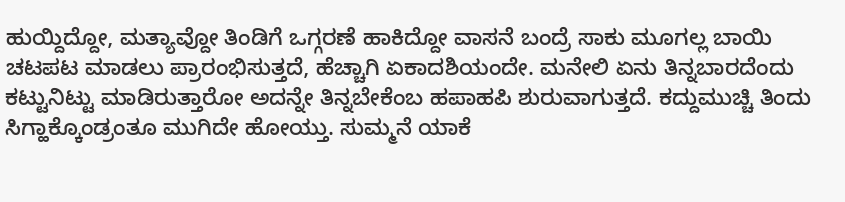ಹುಯ್ದಿದ್ದೋ, ಮತ್ಯಾವ್ದೋ ತಿಂಡಿಗೆ ಒಗ್ಗರಣೆ ಹಾಕಿದ್ದೋ ವಾಸನೆ ಬಂದ್ರೆ ಸಾಕು ಮೂಗಲ್ಲ ಬಾಯಿ ಚಟಪಟ ಮಾಡಲು ಪ್ರಾರಂಭಿಸುತ್ತದೆ, ಹೆಚ್ಚಾಗಿ ಏಕಾದಶಿಯಂದೇ. ಮನೇಲಿ ಏನು ತಿನ್ನಬಾರದೆಂದು ಕಟ್ಟುನಿಟ್ಟು ಮಾಡಿರುತ್ತಾರೋ ಅದನ್ನೇ ತಿನ್ನಬೇಕೆಂಬ ಹಪಾಹಪಿ ಶುರುವಾಗುತ್ತದೆ. ಕದ್ದುಮುಚ್ಚಿ ತಿಂದು ಸಿಗ್ಹಾಕ್ಕೊಂಡ್ರಂತೂ ಮುಗಿದೇ ಹೋಯ್ತು. ಸುಮ್ಮನೆ ಯಾಕೆ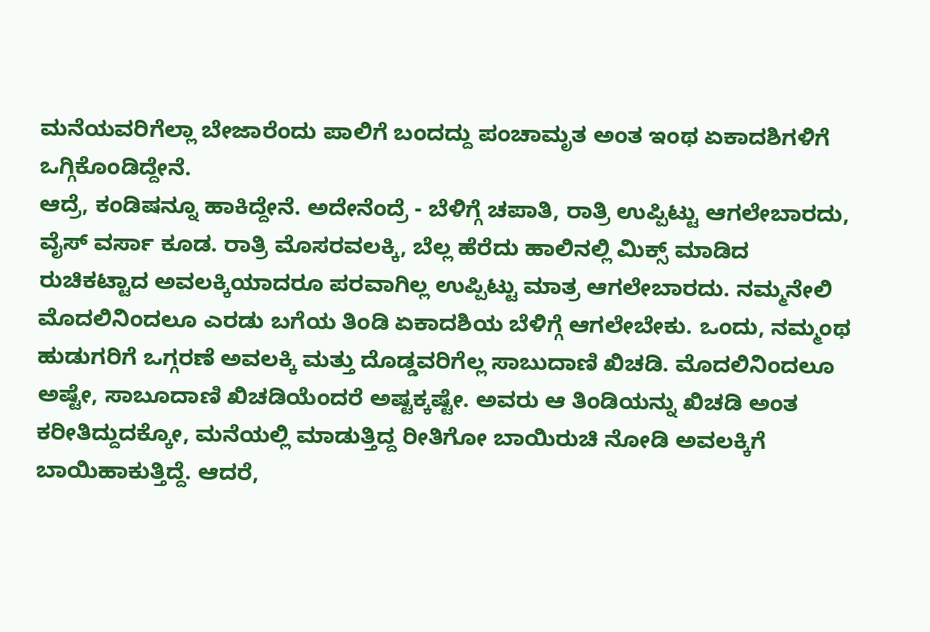ಮನೆಯವರಿಗೆಲ್ಲಾ ಬೇಜಾರೆಂದು ಪಾಲಿಗೆ ಬಂದದ್ದು ಪಂಚಾಮೃತ ಅಂತ ಇಂಥ ಏಕಾದಶಿಗಳಿಗೆ ಒಗ್ಗಿಕೊಂಡಿದ್ದೇನೆ.
ಆದ್ರೆ, ಕಂಡಿಷನ್ನೂ ಹಾಕಿದ್ದೇನೆ. ಅದೇನೆಂದ್ರೆ - ಬೆಳಿಗ್ಗೆ ಚಪಾತಿ, ರಾತ್ರಿ ಉಪ್ಪಿಟ್ಟು ಆಗಲೇಬಾರದು, ವೈಸ್ ವರ್ಸಾ ಕೂಡ. ರಾತ್ರಿ ಮೊಸರವಲಕ್ಕಿ, ಬೆಲ್ಲ ಹೆರೆದು ಹಾಲಿನಲ್ಲಿ ಮಿಕ್ಸ್ ಮಾಡಿದ ರುಚಿಕಟ್ಟಾದ ಅವಲಕ್ಕಿಯಾದರೂ ಪರವಾಗಿಲ್ಲ ಉಪ್ಪಿಟ್ಟು ಮಾತ್ರ ಆಗಲೇಬಾರದು. ನಮ್ಮನೇಲಿ ಮೊದಲಿನಿಂದಲೂ ಎರಡು ಬಗೆಯ ತಿಂಡಿ ಏಕಾದಶಿಯ ಬೆಳಿಗ್ಗೆ ಆಗಲೇಬೇಕು. ಒಂದು, ನಮ್ಮಂಥ ಹುಡುಗರಿಗೆ ಒಗ್ಗರಣೆ ಅವಲಕ್ಕಿ ಮತ್ತು ದೊಡ್ಡವರಿಗೆಲ್ಲ ಸಾಬುದಾಣಿ ಖಿಚಡಿ. ಮೊದಲಿನಿಂದಲೂ ಅಷ್ಟೇ, ಸಾಬೂದಾಣಿ ಖಿಚಡಿಯೆಂದರೆ ಅಷ್ಟಕ್ಕಷ್ಟೇ. ಅವರು ಆ ತಿಂಡಿಯನ್ನು ಖಿಚಡಿ ಅಂತ ಕರೀತಿದ್ದುದಕ್ಕೋ, ಮನೆಯಲ್ಲಿ ಮಾಡುತ್ತಿದ್ದ ರೀತಿಗೋ ಬಾಯಿರುಚಿ ನೋಡಿ ಅವಲಕ್ಕಿಗೆ ಬಾಯಿಹಾಕುತ್ತಿದ್ದೆ. ಆದರೆ,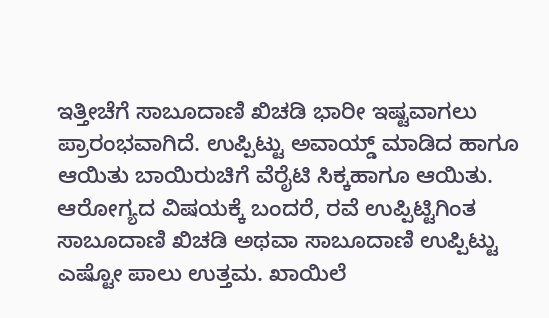ಇತ್ತೀಚೆಗೆ ಸಾಬೂದಾಣಿ ಖಿಚಡಿ ಭಾರೀ ಇಷ್ಟವಾಗಲು ಪ್ರಾರಂಭವಾಗಿದೆ. ಉಪ್ಪಿಟ್ಟು ಅವಾಯ್ಡ್ ಮಾಡಿದ ಹಾಗೂ ಆಯಿತು ಬಾಯಿರುಚಿಗೆ ವೆರೈಟಿ ಸಿಕ್ಕಹಾಗೂ ಆಯಿತು.
ಆರೋಗ್ಯದ ವಿಷಯಕ್ಕೆ ಬಂದರೆ, ರವೆ ಉಪ್ಪಿಟ್ಟಿಗಿಂತ ಸಾಬೂದಾಣಿ ಖಿಚಡಿ ಅಥವಾ ಸಾಬೂದಾಣಿ ಉಪ್ಪಿಟ್ಟು ಎಷ್ಟೋ ಪಾಲು ಉತ್ತಮ. ಖಾಯಿಲೆ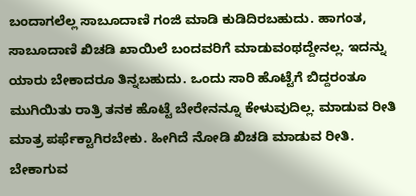ಬಂದಾಗಲೆಲ್ಲ ಸಾಬೂದಾಣಿ ಗಂಜಿ ಮಾಡಿ ಕುಡಿದಿರಬಹುದು. ಹಾಗಂತ, ಸಾಬೂದಾಣಿ ಖಿಚಡಿ ಖಾಯಿಲೆ ಬಂದವರಿಗೆ ಮಾಡುವಂಥದ್ದೇನಲ್ಲ. ಇದನ್ನು ಯಾರು ಬೇಕಾದರೂ ತಿನ್ನಬಹುದು. ಒಂದು ಸಾರಿ ಹೊಟ್ಟೆಗೆ ಬಿದ್ದರಂತೂ ಮುಗಿಯಿತು ರಾತ್ರಿ ತನಕ ಹೊಟ್ಟೆ ಬೇರೇನನ್ನೂ ಕೇಳುವುದಿಲ್ಲ. ಮಾಡುವ ರೀತಿ ಮಾತ್ರ ಪರ್ಫೆಕ್ಟಾಗಿರಬೇಕು. ಹೀಗಿದೆ ನೋಡಿ ಖಿಚಡಿ ಮಾಡುವ ರೀತಿ.
ಬೇಕಾಗುವ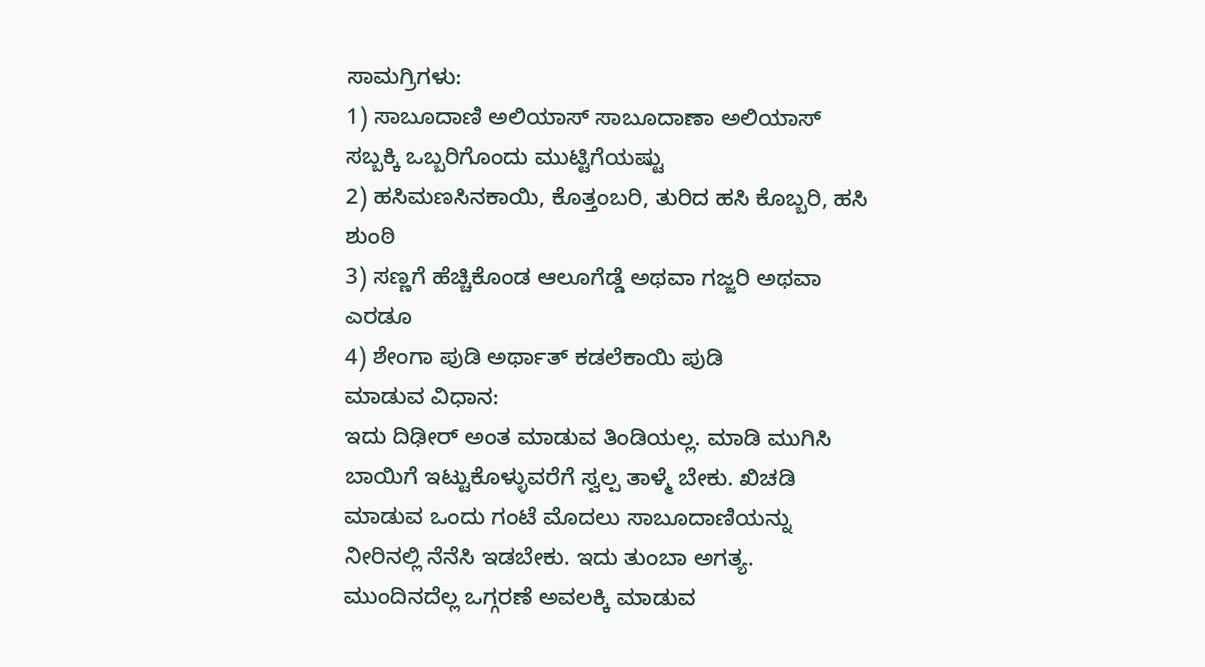ಸಾಮಗ್ರಿಗಳು:
1) ಸಾಬೂದಾಣಿ ಅಲಿಯಾಸ್ ಸಾಬೂದಾಣಾ ಅಲಿಯಾಸ್ ಸಬ್ಬಕ್ಕಿ ಒಬ್ಬರಿಗೊಂದು ಮುಟ್ಟಿಗೆಯಷ್ಟು
2) ಹಸಿಮಣಸಿನಕಾಯಿ, ಕೊತ್ತಂಬರಿ, ತುರಿದ ಹಸಿ ಕೊಬ್ಬರಿ, ಹಸಿ ಶುಂಠಿ
3) ಸಣ್ಣಗೆ ಹೆಚ್ಚಿಕೊಂಡ ಆಲೂಗೆಡ್ಡೆ ಅಥವಾ ಗಜ್ಜರಿ ಅಥವಾ ಎರಡೂ
4) ಶೇಂಗಾ ಪುಡಿ ಅರ್ಥಾತ್ ಕಡಲೆಕಾಯಿ ಪುಡಿ
ಮಾಡುವ ವಿಧಾನ:
ಇದು ದಿಢೀರ್ ಅಂತ ಮಾಡುವ ತಿಂಡಿಯಲ್ಲ. ಮಾಡಿ ಮುಗಿಸಿ ಬಾಯಿಗೆ ಇಟ್ಟುಕೊಳ್ಳುವರೆಗೆ ಸ್ವಲ್ಪ ತಾಳ್ಮೆ ಬೇಕು. ಖಿಚಡಿ ಮಾಡುವ ಒಂದು ಗಂಟೆ ಮೊದಲು ಸಾಬೂದಾಣಿಯನ್ನು ನೀರಿನಲ್ಲಿ ನೆನೆಸಿ ಇಡಬೇಕು. ಇದು ತುಂಬಾ ಅಗತ್ಯ. ಮುಂದಿನದೆಲ್ಲ ಒಗ್ಗರಣೆ ಅವಲಕ್ಕಿ ಮಾಡುವ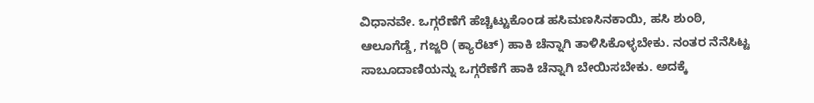ವಿಧಾನವೇ. ಒಗ್ಗರೆಣೆಗೆ ಹೆಚ್ಚಿಟ್ಟುಕೊಂಡ ಹಸಿಮಣಸಿನಕಾಯಿ, ಹಸಿ ಶುಂಠಿ, ಆಲೂಗೆಡ್ಡೆ, ಗಜ್ಜರಿ (ಕ್ಯಾರೆಟ್) ಹಾಕಿ ಚೆನ್ನಾಗಿ ತಾಳಿಸಿಕೊಳ್ಳಬೇಕು. ನಂತರ ನೆನೆಸಿಟ್ಟ ಸಾಬೂದಾಣಿಯನ್ನು ಒಗ್ಗರೆಣೆಗೆ ಹಾಕಿ ಚೆನ್ನಾಗಿ ಬೇಯಿಸಬೇಕು. ಅದಕ್ಕೆ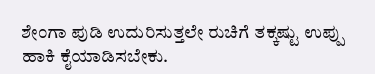ಶೇಂಗಾ ಪುಡಿ ಉದುರಿಸುತ್ತಲೇ ರುಚಿಗೆ ತಕ್ಕಷ್ಟು ಉಪ್ಪು ಹಾಕಿ ಕೈಯಾಡಿಸಬೇಕು.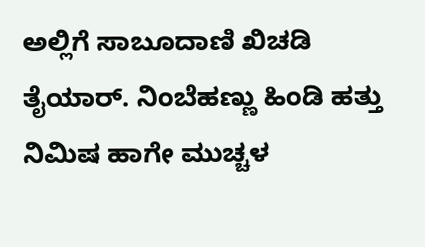ಅಲ್ಲಿಗೆ ಸಾಬೂದಾಣಿ ಖಿಚಡಿ ತೈಯಾರ್. ನಿಂಬೆಹಣ್ಣು ಹಿಂಡಿ ಹತ್ತು ನಿಮಿಷ ಹಾಗೇ ಮುಚ್ಚಳ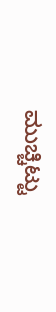ಮುಚ್ಚಿಟ್ಟು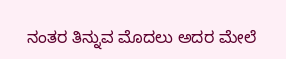ನಂತರ ತಿನ್ನುವ ಮೊದಲು ಅದರ ಮೇಲೆ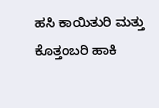ಹಸಿ ಕಾಯಿತುರಿ ಮತ್ತು ಕೊತ್ತಂಬರಿ ಹಾಕಿ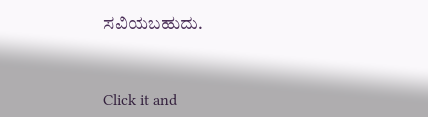ಸವಿಯಬಹುದು.



Click it and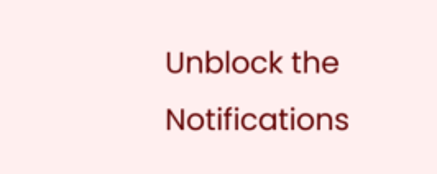Unblock the Notifications